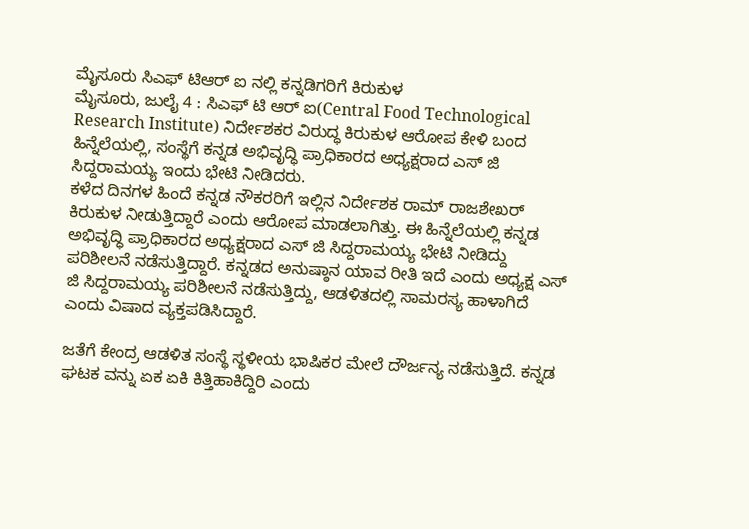ಮೈಸೂರು ಸಿಎಫ್ ಟಿಆರ್ ಐ ನಲ್ಲಿ ಕನ್ನಡಿಗರಿಗೆ ಕಿರುಕುಳ
ಮೈಸೂರು, ಜುಲೈ 4 : ಸಿಎಫ್ ಟಿ ಆರ್ ಐ(Central Food Technological Research Institute) ನಿರ್ದೇಶಕರ ವಿರುದ್ಧ ಕಿರುಕುಳ ಆರೋಪ ಕೇಳಿ ಬಂದ ಹಿನ್ನೆಲೆಯಲ್ಲಿ, ಸಂಸ್ಥೆಗೆ ಕನ್ನಡ ಅಭಿವೃದ್ಧಿ ಪ್ರಾಧಿಕಾರದ ಅಧ್ಯಕ್ಷರಾದ ಎಸ್ ಜಿ ಸಿದ್ದರಾಮಯ್ಯ ಇಂದು ಭೇಟಿ ನೀಡಿದರು.
ಕಳೆದ ದಿನಗಳ ಹಿಂದೆ ಕನ್ನಡ ನೌಕರರಿಗೆ ಇಲ್ಲಿನ ನಿರ್ದೇಶಕ ರಾಮ್ ರಾಜಶೇಖರ್ ಕಿರುಕುಳ ನೀಡುತ್ತಿದ್ದಾರೆ ಎಂದು ಆರೋಪ ಮಾಡಲಾಗಿತ್ತು. ಈ ಹಿನ್ನೆಲೆಯಲ್ಲಿ ಕನ್ನಡ ಅಭಿವೃದ್ಧಿ ಪ್ರಾಧಿಕಾರದ ಅಧ್ಯಕ್ಷರಾದ ಎಸ್ ಜಿ ಸಿದ್ದರಾಮಯ್ಯ ಭೇಟಿ ನೀಡಿದ್ದು ಪರಿಶೀಲನೆ ನಡೆಸುತ್ತಿದ್ದಾರೆ. ಕನ್ನಡದ ಅನುಷ್ಠಾನ ಯಾವ ರೀತಿ ಇದೆ ಎಂದು ಅಧ್ಯಕ್ಷ ಎಸ್ ಜಿ ಸಿದ್ದರಾಮಯ್ಯ ಪರಿಶೀಲನೆ ನಡೆಸುತ್ತಿದ್ದು, ಆಡಳಿತದಲ್ಲಿ ಸಾಮರಸ್ಯ ಹಾಳಾಗಿದೆ ಎಂದು ವಿಷಾದ ವ್ಯಕ್ತಪಡಿಸಿದ್ದಾರೆ.

ಜತೆಗೆ ಕೇಂದ್ರ ಆಡಳಿತ ಸಂಸ್ಥೆ ಸ್ಥಳೀಯ ಭಾಷಿಕರ ಮೇಲೆ ದೌರ್ಜನ್ಯ ನಡೆಸುತ್ತಿದೆ. ಕನ್ನಡ ಘಟಕ ವನ್ನು ಏಕ ಏಕಿ ಕಿತ್ತಿಹಾಕಿದ್ದಿರಿ ಎಂದು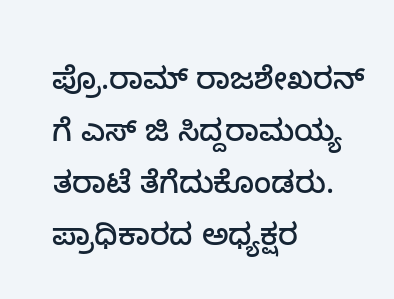ಪ್ರೊ.ರಾಮ್ ರಾಜಶೇಖರನ್ ಗೆ ಎಸ್ ಜಿ ಸಿದ್ದರಾಮಯ್ಯ ತರಾಟೆ ತೆಗೆದುಕೊಂಡರು. ಪ್ರಾಧಿಕಾರದ ಅಧ್ಯಕ್ಷರ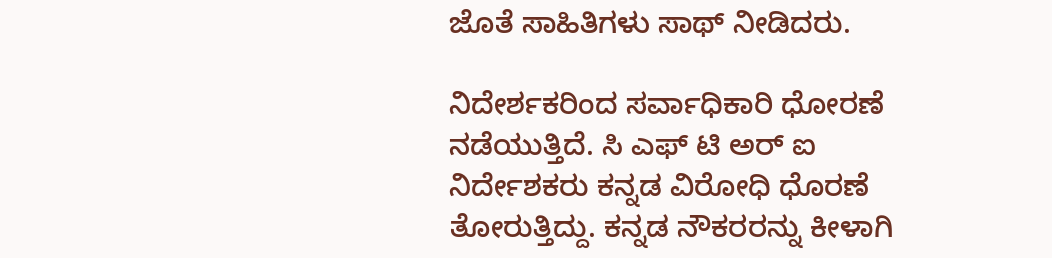ಜೊತೆ ಸಾಹಿತಿಗಳು ಸಾಥ್ ನೀಡಿದರು.

ನಿದೇರ್ಶಕರಿಂದ ಸರ್ವಾಧಿಕಾರಿ ಧೋರಣೆ ನಡೆಯುತ್ತಿದೆ. ಸಿ ಎಫ್ ಟಿ ಅರ್ ಐ ನಿರ್ದೇಶಕರು ಕನ್ನಡ ವಿರೋಧಿ ಧೊರಣೆ ತೋರುತ್ತಿದ್ದು. ಕನ್ನಡ ನೌಕರರನ್ನು ಕೀಳಾಗಿ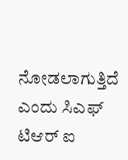ನೋಡಲಾಗುತ್ತಿದೆ ಎಂದು ಸಿಎಫ್ ಟಿಆರ್ ಐ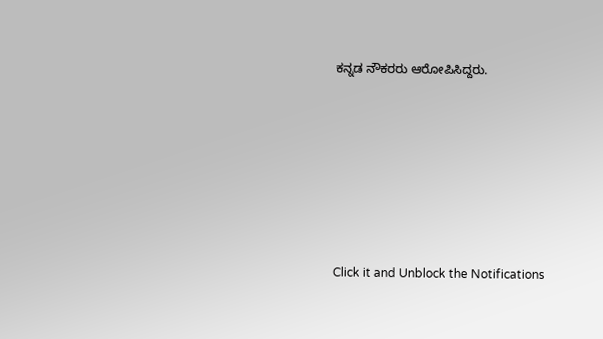ಕನ್ನಡ ನೌಕರರು ಆರೋಪಿಸಿದ್ದರು.











Click it and Unblock the Notifications